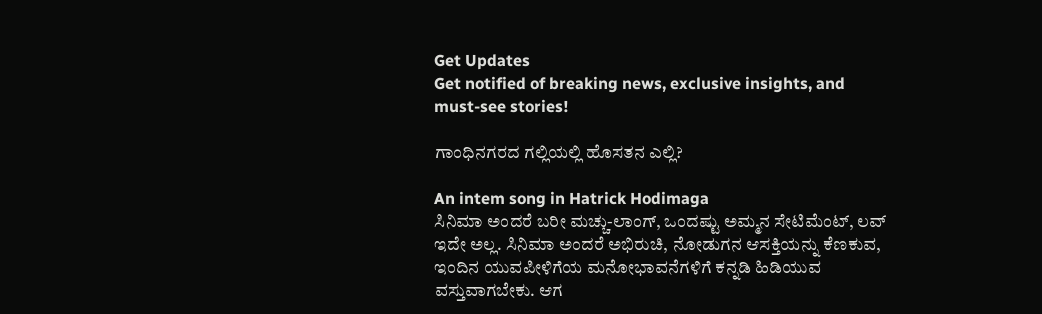Get Updates
Get notified of breaking news, exclusive insights, and must-see stories!

ಗಾಂಧಿನಗರದ ಗಲ್ಲಿಯಲ್ಲಿ ಹೊಸತನ ಎಲ್ಲಿ?

An intem song in Hatrick Hodimaga
ಸಿನಿಮಾ ಅಂದರೆ ಬರೀ ಮಚ್ಚು-ಲಾಂಗ್, ಒಂದಷ್ಟು ಅಮ್ಮನ ಸೇಟಿಮೆಂಟ್, ಲವ್ ಇದೇ ಅಲ್ಲ. ಸಿನಿಮಾ ಅಂದರೆ ಅಭಿರುಚಿ, ನೋಡುಗನ ಆಸಕ್ತಿಯನ್ನು ಕೆಣಕುವ, ಇಂದಿನ ಯುವಪೀಳಿಗೆಯ ಮನೋಭಾವನೆಗಳಿಗೆ ಕನ್ನಡಿ ಹಿಡಿಯುವ ವಸ್ತುವಾಗಬೇಕು. ಆಗ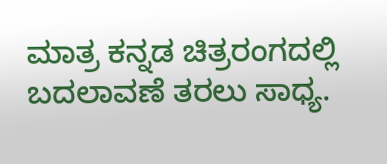ಮಾತ್ರ ಕನ್ನಡ ಚಿತ್ರರಂಗದಲ್ಲಿ ಬದಲಾವಣೆ ತರಲು ಸಾಧ್ಯ.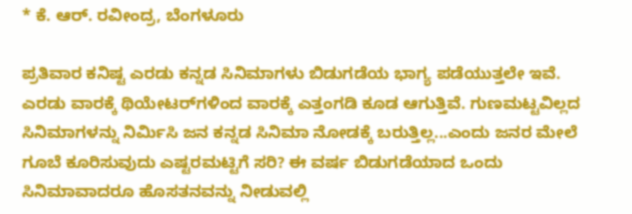* ಕೆ. ಆರ್. ರವೀಂದ್ರ, ಬೆಂಗಳೂರು

ಪ್ರತಿವಾರ ಕನಿಷ್ಟ ಎರಡು ಕನ್ನಡ ಸಿನಿಮಾಗಳು ಬಿಡುಗಡೆಯ ಭಾಗ್ಯ ಪಡೆಯುತ್ತಲೇ ಇವೆ. ಎರಡು ವಾರಕ್ಕೆ ಥಿಯೇಟರ್‌ಗಳಿಂದ ವಾರಕ್ಕೆ ಎತ್ತಂಗಡಿ ಕೂಡ ಆಗುತ್ತಿವೆ. ಗುಣಮಟ್ಟವಿಲ್ಲದ ಸಿನಿಮಾಗಳನ್ನು ನಿರ್ಮಿಸಿ ಜನ ಕನ್ನಡ ಸಿನಿಮಾ ನೋಡಕ್ಕೆ ಬರುತ್ತಿಲ್ಲ...ಎಂದು ಜನರ ಮೇಲೆ ಗೂಬೆ ಕೂರಿಸುವುದು ಎಷ್ಟರಮಟ್ಟಿಗೆ ಸರಿ? ಈ ವರ್ಷ ಬಿಡುಗಡೆಯಾದ ಒಂದು ಸಿನಿಮಾವಾದರೂ ಹೊಸತನವನ್ನು ನೀಡುವಲ್ಲಿ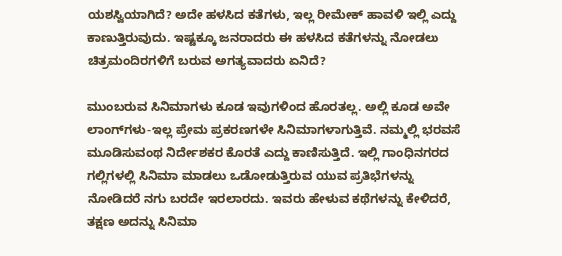ಯಶಸ್ವಿಯಾಗಿದೆ? ಅದೇ ಹಳಸಿದ ಕತೆಗಳು, ಇಲ್ಲ ರೀಮೇಕ್ ಹಾವಳಿ ಇಲ್ಲಿ ಎದ್ದು ಕಾಣುತ್ತಿರುವುದು. ಇಷ್ಟಕ್ಕೂ ಜನರಾದರು ಈ ಹಳಸಿದ ಕತೆಗಳನ್ನು ನೋಡಲು ಚಿತ್ರಮಂದಿರಗಳಿಗೆ ಬರುವ ಅಗತ್ಯವಾದರು ಏನಿದೆ?

ಮುಂಬರುವ ಸಿನಿಮಾಗಳು ಕೂಡ ಇವುಗಳಿಂದ ಹೊರತಲ್ಲ. ಅಲ್ಲಿ ಕೂಡ ಅವೇ ಲಾಂಗ್‌ಗಳು-ಇಲ್ಲ ಪ್ರೇಮ ಪ್ರಕರಣಗಳೇ ಸಿನಿಮಾಗಳಾಗುತ್ತಿವೆ. ನಮ್ಮಲ್ಲಿ ಭರವಸೆ ಮೂಡಿಸುವಂಥ ನಿರ್ದೇಶಕರ ಕೊರತೆ ಎದ್ದು ಕಾಣಿಸುತ್ತಿದೆ. ಇಲ್ಲಿ ಗಾಂಧಿನಗರದ ಗಲ್ಲಿಗಳಲ್ಲಿ ಸಿನಿಮಾ ಮಾಡಲು ಒಡೋಡುತ್ತಿರುವ ಯುವ ಪ್ರತಿಭೆಗಳನ್ನು ನೋಡಿದರೆ ನಗು ಬರದೇ ಇರಲಾರದು. ಇವರು ಹೇಳುವ ಕಥೆಗಳನ್ನು ಕೇಳಿದರೆ, ತಕ್ಷಣ ಅದನ್ನು ಸಿನಿಮಾ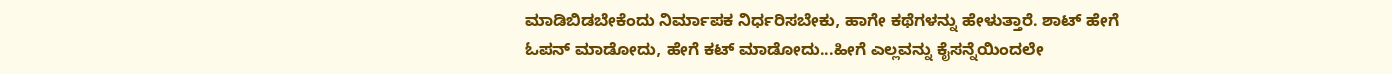ಮಾಡಿಬಿಡಬೇಕೆಂದು ನಿರ್ಮಾಪಕ ನಿರ್ಧರಿಸಬೇಕು, ಹಾಗೇ ಕಥೆಗಳನ್ನು ಹೇಳುತ್ತಾರೆ. ಶಾಟ್ ಹೇಗೆ ಓಪನ್ ಮಾಡೋದು, ಹೇಗೆ ಕಟ್ ಮಾಡೋದು...ಹೀಗೆ ಎಲ್ಲವನ್ನು ಕೈಸನ್ನೆಯಿಂದಲೇ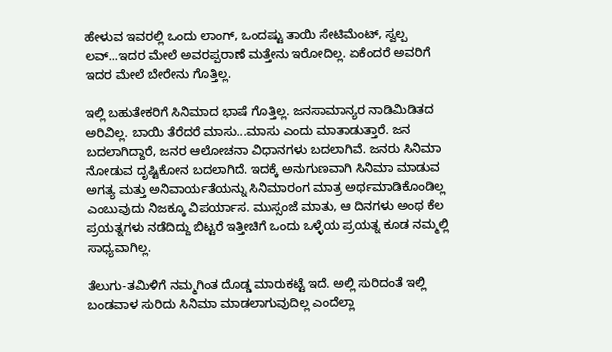ಹೇಳುವ ಇವರಲ್ಲಿ ಒಂದು ಲಾಂಗ್, ಒಂದಷ್ಟು ತಾಯಿ ಸೇಟಿಮೆಂಟ್, ಸ್ವಲ್ಪ ಲವ್...ಇದರ ಮೇಲೆ ಅವರಪ್ಪರಾಣೆ ಮತ್ತೇನು ಇರೋದಿಲ್ಲ. ಏಕೆಂದರೆ ಅವರಿಗೆ ಇದರ ಮೇಲೆ ಬೇರೇನು ಗೊತ್ತಿಲ್ಲ.

ಇಲ್ಲಿ ಬಹುತೇಕರಿಗೆ ಸಿನಿಮಾದ ಭಾಷೆ ಗೊತ್ತಿಲ್ಲ. ಜನಸಾಮಾನ್ಯರ ನಾಡಿಮಿಡಿತದ ಅರಿವಿಲ್ಲ. ಬಾಯಿ ತೆರೆದರೆ ಮಾಸು...ಮಾಸು ಎಂದು ಮಾತಾಡುತ್ತಾರೆ. ಜನ ಬದಲಾಗಿದ್ದಾರೆ, ಜನರ ಆಲೋಚನಾ ವಿಧಾನಗಳು ಬದಲಾಗಿವೆ. ಜನರು ಸಿನಿಮಾ ನೋಡುವ ದೃಷ್ಟಿಕೋನ ಬದಲಾಗಿದೆ. ಇದಕ್ಕೆ ಅನುಗುಣವಾಗಿ ಸಿನಿಮಾ ಮಾಡುವ ಅಗತ್ಯ ಮತ್ತು ಅನಿವಾರ್ಯತೆಯನ್ನು ಸಿನಿಮಾರಂಗ ಮಾತ್ರ ಅರ್ಥಮಾಡಿಕೊಂಡಿಲ್ಲ ಎಂಬುವುದು ನಿಜಕ್ಕೂ ವಿಪರ್ಯಾಸ. ಮುಸ್ಸಂಜೆ ಮಾತು, ಆ ದಿನಗಳು ಅಂಥ ಕೆಲ ಪ್ರಯತ್ನಗಳು ನಡೆದಿದ್ದು ಬಿಟ್ಟರೆ ಇತ್ತೀಚಿಗೆ ಒಂದು ಒಳ್ಳೆಯ ಪ್ರಯತ್ನ ಕೂಡ ನಮ್ಮಲ್ಲಿ ಸಾಧ್ಯವಾಗಿಲ್ಲ.

ತೆಲುಗು-ತಮಿಳಿಗೆ ನಮ್ಮಗಿಂತ ದೊಡ್ಡ ಮಾರುಕಟ್ಟೆ ಇದೆ. ಅಲ್ಲಿ ಸುರಿದಂತೆ ಇಲ್ಲಿ ಬಂಡವಾಳ ಸುರಿದು ಸಿನಿಮಾ ಮಾಡಲಾಗುವುದಿಲ್ಲ ಎಂದೆಲ್ಲಾ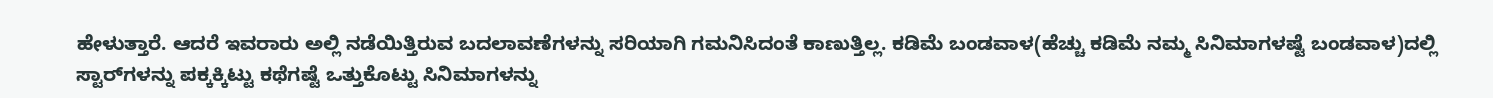ಹೇಳುತ್ತಾರೆ. ಆದರೆ ಇವರಾರು ಅಲ್ಲಿ ನಡೆಯಿತ್ತಿರುವ ಬದಲಾವಣೆಗಳನ್ನು ಸರಿಯಾಗಿ ಗಮನಿಸಿದಂತೆ ಕಾಣುತ್ತಿಲ್ಲ. ಕಡಿಮೆ ಬಂಡವಾಳ(ಹೆಚ್ಚು ಕಡಿಮೆ ನಮ್ಮ ಸಿನಿಮಾಗಳಷ್ಟೆ ಬಂಡವಾಳ)ದಲ್ಲಿ ಸ್ಟಾರ್‌ಗಳನ್ನು ಪಕ್ಕಕ್ಕಿಟ್ಟು ಕಥೆಗಷ್ಟೆ ಒತ್ತುಕೊಟ್ಟು ಸಿನಿಮಾಗಳನ್ನು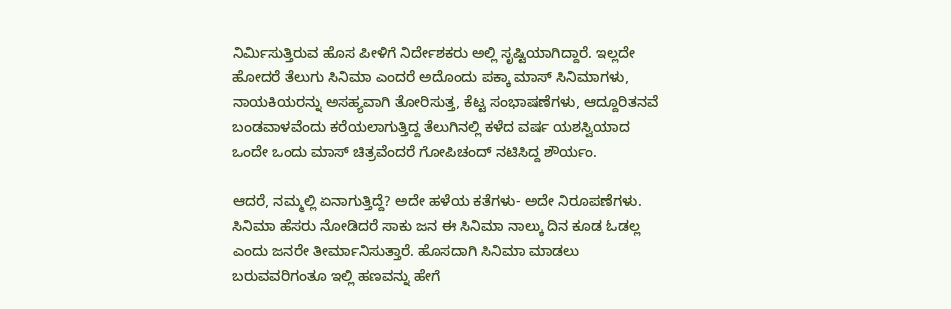ನಿರ್ಮಿಸುತ್ತಿರುವ ಹೊಸ ಪೀಳಿಗೆ ನಿರ್ದೇಶಕರು ಅಲ್ಲಿ ಸೃಷ್ಟಿಯಾಗಿದ್ದಾರೆ. ಇಲ್ಲದೇ ಹೋದರೆ ತೆಲುಗು ಸಿನಿಮಾ ಎಂದರೆ ಅದೊಂದು ಪಕ್ಕಾ ಮಾಸ್ ಸಿನಿಮಾಗಳು, ನಾಯಕಿಯರನ್ನು ಅಸಹ್ಯವಾಗಿ ತೋರಿಸುತ್ತ, ಕೆಟ್ಟ ಸಂಭಾಷಣೆಗಳು, ಆದ್ದೂರಿತನವೆ ಬಂಡವಾಳವೆಂದು ಕರೆಯಲಾಗುತ್ತಿದ್ದ ತೆಲುಗಿನಲ್ಲಿ ಕಳೆದ ವರ್ಷ ಯಶಸ್ವಿಯಾದ ಒಂದೇ ಒಂದು ಮಾಸ್ ಚಿತ್ರವೆಂದರೆ ಗೋಪಿಚಂದ್ ನಟಿಸಿದ್ದ ಶೌರ್ಯಂ.

ಆದರೆ, ನಮ್ಮಲ್ಲಿ ಏನಾಗುತ್ತಿದ್ದೆ? ಅದೇ ಹಳೆಯ ಕತೆಗಳು- ಅದೇ ನಿರೂಪಣೆಗಳು. ಸಿನಿಮಾ ಹೆಸರು ನೋಡಿದರೆ ಸಾಕು ಜನ ಈ ಸಿನಿಮಾ ನಾಲ್ಕು ದಿನ ಕೂಡ ಓಡಲ್ಲ ಎಂದು ಜನರೇ ತೀರ್ಮಾನಿಸುತ್ತಾರೆ. ಹೊಸದಾಗಿ ಸಿನಿಮಾ ಮಾಡಲು ಬರುವವರಿಗಂತೂ ಇಲ್ಲಿ ಹಣವನ್ನು ಹೇಗೆ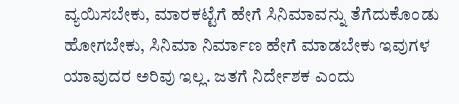ವ್ಯಯಿಸಬೇಕು, ಮಾರಕಟ್ಟೆಗೆ ಹೇಗೆ ಸಿನಿಮಾವನ್ನು ತೆಗೆದುಕೊಂಡು ಹೋಗಬೇಕು, ಸಿನಿಮಾ ನಿರ್ಮಾಣ ಹೇಗೆ ಮಾಡಬೇಕು ಇವುಗಳ ಯಾವುದರ ಅರಿವು ಇಲ್ಲ. ಜತಗೆ ನಿರ್ದೇಶಕ ಎಂದು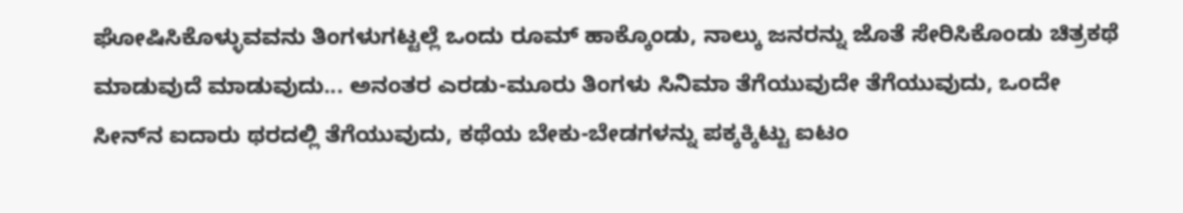ಘೋಷಿಸಿಕೊಳ್ಳುವವನು ತಿಂಗಳುಗಟ್ಟಲ್ಲೆ ಒಂದು ರೂಮ್ ಹಾಕ್ಕೊಂಡು, ನಾಲ್ಕು ಜನರನ್ನು ಜೊತೆ ಸೇರಿಸಿಕೊಂಡು ಚಿತ್ರಕಥೆ ಮಾಡುವುದೆ ಮಾಡುವುದು... ಅನಂತರ ಎರಡು-ಮೂರು ತಿಂಗಳು ಸಿನಿಮಾ ತೆಗೆಯುವುದೇ ತೆಗೆಯುವುದು, ಒಂದೇ ಸೀನ್‌ನ ಐದಾರು ಥರದಲ್ಲಿ ತೆಗೆಯುವುದು, ಕಥೆಯ ಬೇಕು-ಬೇಡಗಳನ್ನು ಪಕ್ಕಕ್ಕಿಟ್ಟು ಐಟಂ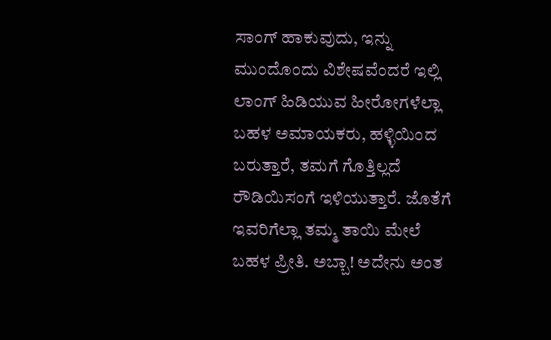ಸಾಂಗ್ ಹಾಕುವುದು, ಇನ್ನು ಮುಂದೊಂದು ವಿಶೇಷವೆಂದರೆ ಇಲ್ಲಿ ಲಾಂಗ್ ಹಿಡಿಯುವ ಹೀರೋಗಳೆಲ್ಲಾ ಬಹಳ ಅಮಾಯಕರು, ಹಳ್ಳಿಯಿಂದ ಬರುತ್ತಾರೆ, ತಮಗೆ ಗೊತ್ತಿಲ್ಲದೆ ರೌಡಿಯಿಸಂಗೆ ಇಳಿಯುತ್ತಾರೆ. ಜೊತೆಗೆ ಇವರಿಗೆಲ್ಲಾ ತಮ್ಮ ತಾಯಿ ಮೇಲೆ ಬಹಳ ಪ್ರೀತಿ. ಅಬ್ಬಾ! ಅದೇನು ಅಂತ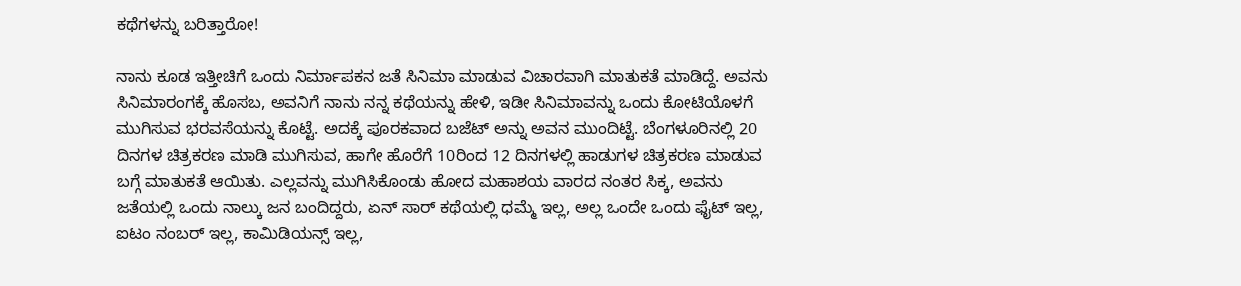ಕಥೆಗಳನ್ನು ಬರಿತ್ತಾರೋ!

ನಾನು ಕೂಡ ಇತ್ತೀಚಿಗೆ ಒಂದು ನಿರ್ಮಾಪಕನ ಜತೆ ಸಿನಿಮಾ ಮಾಡುವ ವಿಚಾರವಾಗಿ ಮಾತುಕತೆ ಮಾಡಿದ್ದೆ. ಅವನು ಸಿನಿಮಾರಂಗಕ್ಕೆ ಹೊಸಬ, ಅವನಿಗೆ ನಾನು ನನ್ನ ಕಥೆಯನ್ನು ಹೇಳಿ, ಇಡೀ ಸಿನಿಮಾವನ್ನು ಒಂದು ಕೋಟಿಯೊಳಗೆ ಮುಗಿಸುವ ಭರವಸೆಯನ್ನು ಕೊಟ್ಟೆ. ಅದಕ್ಕೆ ಪೂರಕವಾದ ಬಜೆಟ್ ಅನ್ನು ಅವನ ಮುಂದಿಟ್ಟೆ. ಬೆಂಗಳೂರಿನಲ್ಲಿ 20 ದಿನಗಳ ಚಿತ್ರಕರಣ ಮಾಡಿ ಮುಗಿಸುವ, ಹಾಗೇ ಹೊರೆಗೆ 10ರಿಂದ 12 ದಿನಗಳಲ್ಲಿ ಹಾಡುಗಳ ಚಿತ್ರಕರಣ ಮಾಡುವ ಬಗ್ಗೆ ಮಾತುಕತೆ ಆಯಿತು. ಎಲ್ಲವನ್ನು ಮುಗಿಸಿಕೊಂಡು ಹೋದ ಮಹಾಶಯ ವಾರದ ನಂತರ ಸಿಕ್ಕ, ಅವನು ಜತೆಯಲ್ಲಿ ಒಂದು ನಾಲ್ಕು ಜನ ಬಂದಿದ್ದರು, ಏನ್ ಸಾರ್ ಕಥೆಯಲ್ಲಿ ಧಮ್ಮೆ ಇಲ್ಲ, ಅಲ್ಲ ಒಂದೇ ಒಂದು ಫೈಟ್ ಇಲ್ಲ, ಐಟಂ ನಂಬರ್ ಇಲ್ಲ, ಕಾಮಿಡಿಯನ್ಸ್ ಇಲ್ಲ,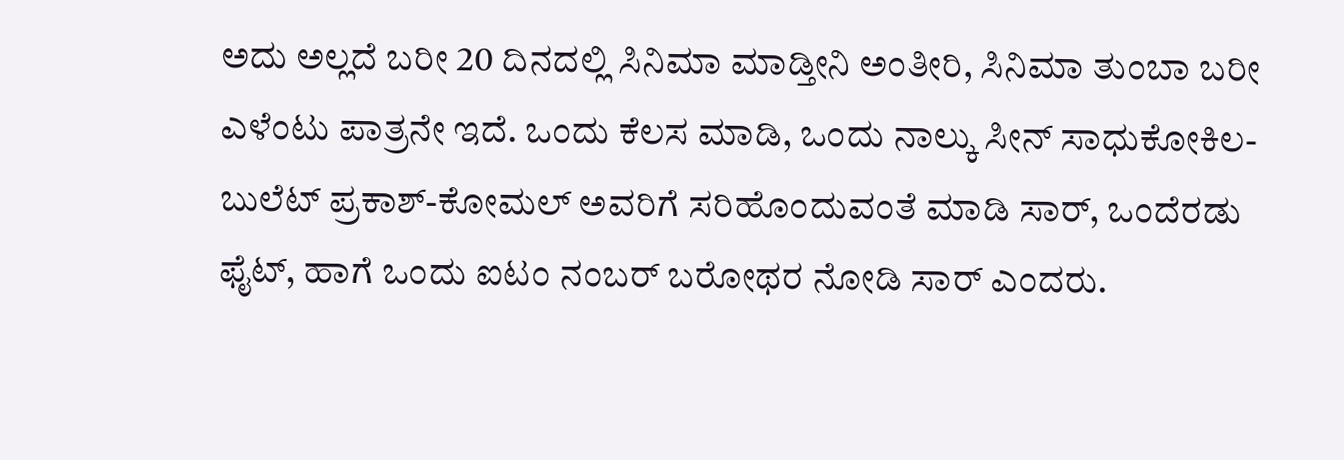ಅದು ಅಲ್ಲದೆ ಬರೀ 20 ದಿನದಲ್ಲಿ ಸಿನಿಮಾ ಮಾಡ್ತೀನಿ ಅಂತೀರಿ, ಸಿನಿಮಾ ತುಂಬಾ ಬರೀ ಎಳೆಂಟು ಪಾತ್ರನೇ ಇದೆ. ಒಂದು ಕೆಲಸ ಮಾಡಿ, ಒಂದು ನಾಲ್ಕು ಸೀನ್ ಸಾಧುಕೋಕಿಲ-ಬುಲೆಟ್ ಪ್ರಕಾಶ್-ಕೋಮಲ್ ಅವರಿಗೆ ಸರಿಹೊಂದುವಂತೆ ಮಾಡಿ ಸಾರ್, ಒಂದೆರಡು ಫೈಟ್, ಹಾಗೆ ಒಂದು ಐಟಂ ನಂಬರ್ ಬರೋಥರ ನೋಡಿ ಸಾರ್ ಎಂದರು.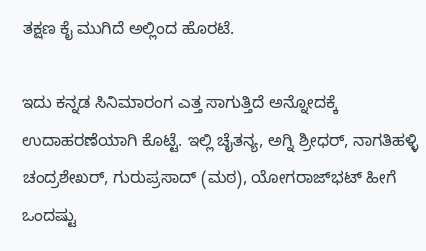ತಕ್ಷಣ ಕೈ ಮುಗಿದೆ ಅಲ್ಲಿಂದ ಹೊರಟೆ.

ಇದು ಕನ್ನಡ ಸಿನಿಮಾರಂಗ ಎತ್ತ ಸಾಗುತ್ತಿದೆ ಅನ್ನೋದಕ್ಕೆ ಉದಾಹರಣೆಯಾಗಿ ಕೊಟ್ಟೆ. ಇಲ್ಲಿ ಚೈತನ್ಯ, ಅಗ್ನಿ ಶ್ರೀಧರ್, ನಾಗತಿಹಳ್ಳಿ ಚಂದ್ರಶೇಖರ್, ಗುರುಪ್ರಸಾದ್ (ಮಠ), ಯೋಗರಾಜ್‌ಭಟ್ ಹೀಗೆ ಒಂದಷ್ಟು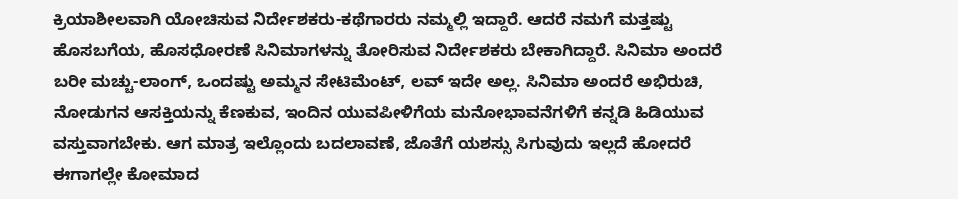ಕ್ರಿಯಾಶೀಲವಾಗಿ ಯೋಚಿಸುವ ನಿರ್ದೇಶಕರು-ಕಥೆಗಾರರು ನಮ್ಮಲ್ಲಿ ಇದ್ದಾರೆ. ಆದರೆ ನಮಗೆ ಮತ್ತಷ್ಟು ಹೊಸಬಗೆಯ, ಹೊಸಧೋರಣೆ ಸಿನಿಮಾಗಳನ್ನು ತೋರಿಸುವ ನಿರ್ದೇಶಕರು ಬೇಕಾಗಿದ್ದಾರೆ. ಸಿನಿಮಾ ಅಂದರೆ ಬರೀ ಮಚ್ಚು-ಲಾಂಗ್, ಒಂದಷ್ಟು ಅಮ್ಮನ ಸೇಟಿಮೆಂಟ್, ಲವ್ ಇದೇ ಅಲ್ಲ. ಸಿನಿಮಾ ಅಂದರೆ ಅಭಿರುಚಿ, ನೋಡುಗನ ಆಸಕ್ತಿಯನ್ನು ಕೆಣಕುವ, ಇಂದಿನ ಯುವಪೀಳಿಗೆಯ ಮನೋಭಾವನೆಗಳಿಗೆ ಕನ್ನಡಿ ಹಿಡಿಯುವ ವಸ್ತುವಾಗಬೇಕು. ಆಗ ಮಾತ್ರ ಇಲ್ಲೊಂದು ಬದಲಾವಣೆ, ಜೊತೆಗೆ ಯಶಸ್ಸು ಸಿಗುವುದು ಇಲ್ಲದೆ ಹೋದರೆ ಈಗಾಗಲ್ಲೇ ಕೋಮಾದ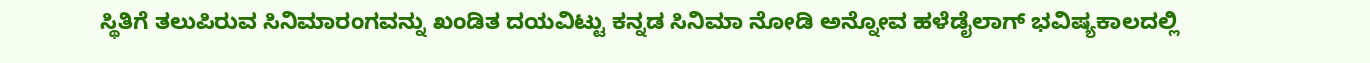ಸ್ಥಿತಿಗೆ ತಲುಪಿರುವ ಸಿನಿಮಾರಂಗವನ್ನು ಖಂಡಿತ ದಯವಿಟ್ಟು ಕನ್ನಡ ಸಿನಿಮಾ ನೋಡಿ ಅನ್ನೋವ ಹಳೆಡೈಲಾಗ್ ಭವಿಷ್ಯಕಾಲದಲ್ಲಿ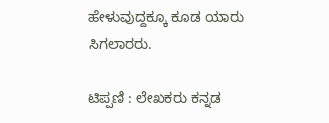ಹೇಳುವುದ್ದಕ್ಕೂ ಕೂಡ ಯಾರು ಸಿಗಲಾರರು.

ಟಿಪ್ಪಣಿ : ಲೇಖಕರು ಕನ್ನಡ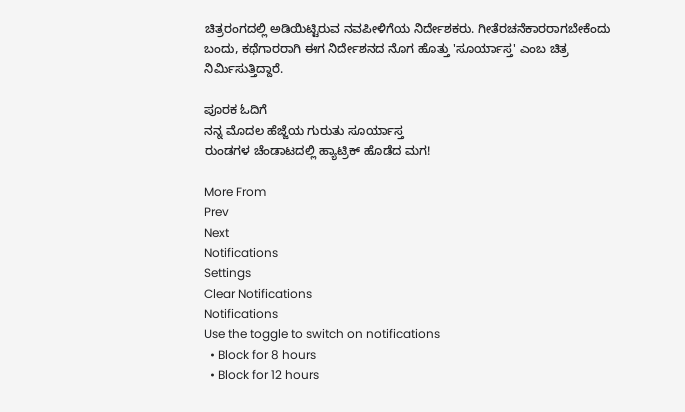ಚಿತ್ರರಂಗದಲ್ಲಿ ಅಡಿಯಿಟ್ಟಿರುವ ನವಪೀಳಿಗೆಯ ನಿರ್ದೇಶಕರು. ಗೀತೆರಚನೆಕಾರರಾಗಬೇಕೆಂದು ಬಂದು, ಕಥೆಗಾರರಾಗಿ ಈಗ ನಿರ್ದೇಶನದ ನೊಗ ಹೊತ್ತು 'ಸೂರ್ಯಾಸ್ತ' ಎಂಬ ಚಿತ್ರ ನಿರ್ಮಿಸುತ್ತಿದ್ದಾರೆ.

ಪೂರಕ ಓದಿಗೆ
ನನ್ನ ಮೊದಲ ಹೆಜ್ಜೆಯ ಗುರುತು ಸೂರ್ಯಾಸ್ತ
ರುಂಡಗಳ ಚೆಂಡಾಟದಲ್ಲಿ ಹ್ಯಾಟ್ರಿಕ್ ಹೊಡೆದ ಮಗ!

More From
Prev
Next
Notifications
Settings
Clear Notifications
Notifications
Use the toggle to switch on notifications
  • Block for 8 hours
  • Block for 12 hours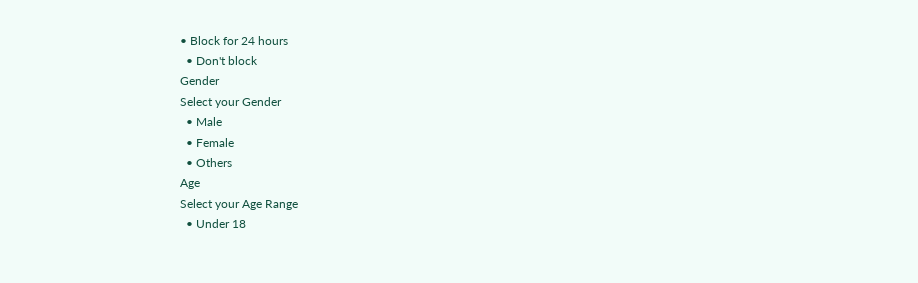• Block for 24 hours
  • Don't block
Gender
Select your Gender
  • Male
  • Female
  • Others
Age
Select your Age Range
  • Under 18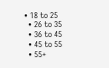• 18 to 25
  • 26 to 35
  • 36 to 45
  • 45 to 55
  • 55+